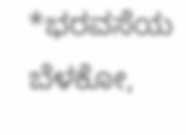*ಭರವಸೆಯ ಬೆಳಕೋ,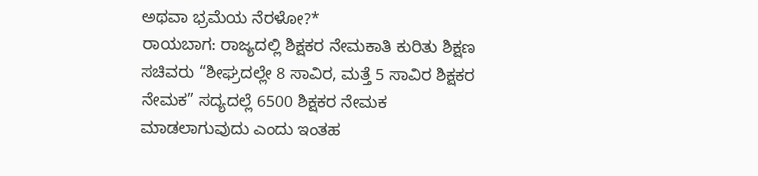ಅಥವಾ ಭ್ರಮೆಯ ನೆರಳೋ?*
ರಾಯಬಾಗ: ರಾಜ್ಯದಲ್ಲಿ ಶಿಕ್ಷಕರ ನೇಮಕಾತಿ ಕುರಿತು ಶಿಕ್ಷಣ ಸಚಿವರು “ಶೀಘ್ರದಲ್ಲೇ 8 ಸಾವಿರ, ಮತ್ತೆ 5 ಸಾವಿರ ಶಿಕ್ಷಕರ ನೇಮಕ” ಸದ್ಯದಲ್ಲೆ 6500 ಶಿಕ್ಷಕರ ನೇಮಕ ಮಾಡಲಾಗುವುದು ಎಂದು ಇಂತಹ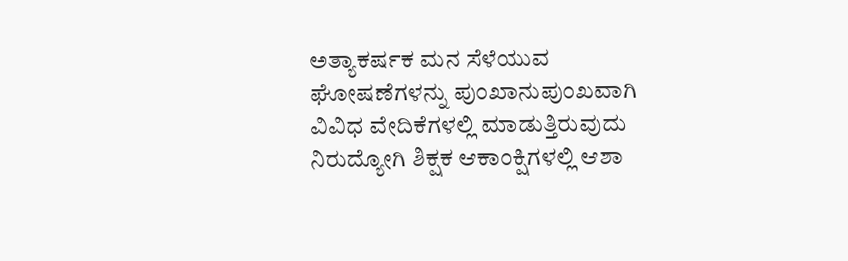ಅತ್ಯಾಕರ್ಷಕ ಮನ ಸೆಳೆಯುವ ಘೋಷಣೆಗಳನ್ನು ಪುಂಖಾನುಪುಂಖವಾಗಿ ವಿವಿಧ ವೇದಿಕೆಗಳಲ್ಲಿ ಮಾಡುತ್ತಿರುವುದು ನಿರುದ್ಯೋಗಿ ಶಿಕ್ಷಕ ಆಕಾಂಕ್ಷಿಗಳಲ್ಲಿ ಆಶಾ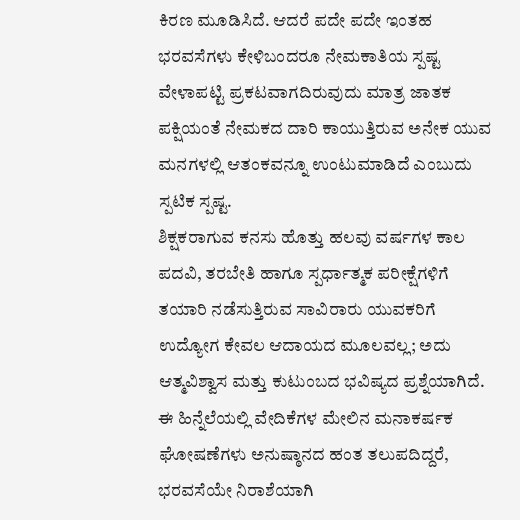ಕಿರಣ ಮೂಡಿಸಿದೆ. ಆದರೆ ಪದೇ ಪದೇ ಇಂತಹ ಭರವಸೆಗಳು ಕೇಳಿಬಂದರೂ ನೇಮಕಾತಿಯ ಸ್ಪಷ್ಟ ವೇಳಾಪಟ್ಟಿ ಪ್ರಕಟವಾಗದಿರುವುದು ಮಾತ್ರ ಜಾತಕ ಪಕ್ಷಿಯಂತೆ ನೇಮಕದ ದಾರಿ ಕಾಯುತ್ತಿರುವ ಅನೇಕ ಯುವ ಮನಗಳಲ್ಲಿ ಆತಂಕವನ್ನೂ ಉಂಟುಮಾಡಿದೆ ಎಂಬುದು ಸ್ಪಟಿಕ ಸ್ಪಷ್ಟ.
ಶಿಕ್ಷಕರಾಗುವ ಕನಸು ಹೊತ್ತು ಹಲವು ವರ್ಷಗಳ ಕಾಲ ಪದವಿ, ತರಬೇತಿ ಹಾಗೂ ಸ್ಪರ್ಧಾತ್ಮಕ ಪರೀಕ್ಷೆಗಳಿಗೆ ತಯಾರಿ ನಡೆಸುತ್ತಿರುವ ಸಾವಿರಾರು ಯುವಕರಿಗೆ ಉದ್ಯೋಗ ಕೇವಲ ಆದಾಯದ ಮೂಲವಲ್ಲ; ಅದು ಆತ್ಮವಿಶ್ವಾಸ ಮತ್ತು ಕುಟುಂಬದ ಭವಿಷ್ಯದ ಪ್ರಶ್ನೆಯಾಗಿದೆ. ಈ ಹಿನ್ನೆಲೆಯಲ್ಲಿ ವೇದಿಕೆಗಳ ಮೇಲಿನ ಮನಾಕರ್ಷಕ ಘೋಷಣೆಗಳು ಅನುಷ್ಠಾನದ ಹಂತ ತಲುಪದಿದ್ದರೆ, ಭರವಸೆಯೇ ನಿರಾಶೆಯಾಗಿ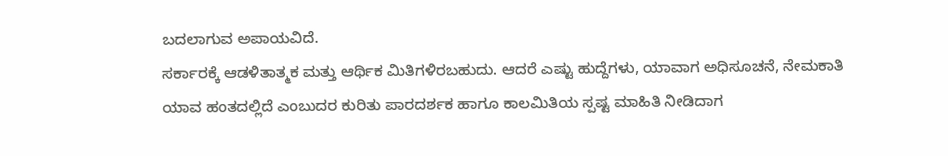ಬದಲಾಗುವ ಅಪಾಯವಿದೆ.
ಸರ್ಕಾರಕ್ಕೆ ಆಡಳಿತಾತ್ಮಕ ಮತ್ತು ಆರ್ಥಿಕ ಮಿತಿಗಳಿರಬಹುದು. ಆದರೆ ಎಷ್ಟು ಹುದ್ದೆಗಳು, ಯಾವಾಗ ಅಧಿಸೂಚನೆ, ನೇಮಕಾತಿ ಯಾವ ಹಂತದಲ್ಲಿದೆ ಎಂಬುದರ ಕುರಿತು ಪಾರದರ್ಶಕ ಹಾಗೂ ಕಾಲಮಿತಿಯ ಸ್ಪಷ್ಟ ಮಾಹಿತಿ ನೀಡಿದಾಗ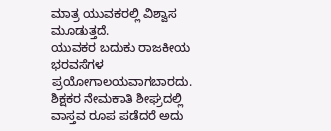ಮಾತ್ರ ಯುವಕರಲ್ಲಿ ವಿಶ್ವಾಸ ಮೂಡುತ್ತದೆ.
ಯುವಕರ ಬದುಕು ರಾಜಕೀಯ ಭರವಸೆಗಳ ಪ್ರಯೋಗಾಲಯವಾಗಬಾರದು. ಶಿಕ್ಷಕರ ನೇಮಕಾತಿ ಶೀಘ್ರದಲ್ಲಿ ವಾಸ್ತವ ರೂಪ ಪಡೆದರೆ ಅದು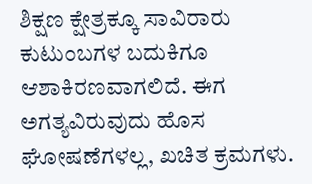ಶಿಕ್ಷಣ ಕ್ಷೇತ್ರಕ್ಕೂ ಸಾವಿರಾರು ಕುಟುಂಬಗಳ ಬದುಕಿಗೂ ಆಶಾಕಿರಣವಾಗಲಿದೆ. ಈಗ ಅಗತ್ಯವಿರುವುದು ಹೊಸ ಘೋಷಣೆಗಳಲ್ಲ, ಖಚಿತ ಕ್ರಮಗಳು.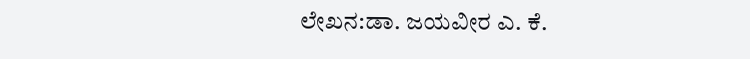ಲೇಖನ:ಡಾ. ಜಯವೀರ ಎ. ಕೆ.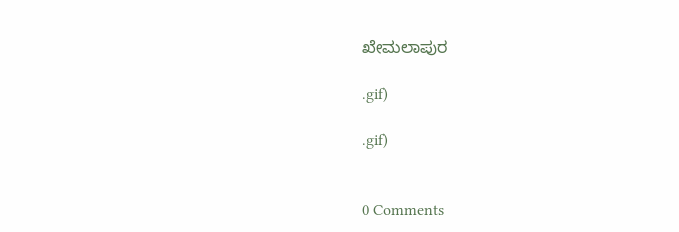ಖೇಮಲಾಪುರ

.gif)

.gif)


0 Comments